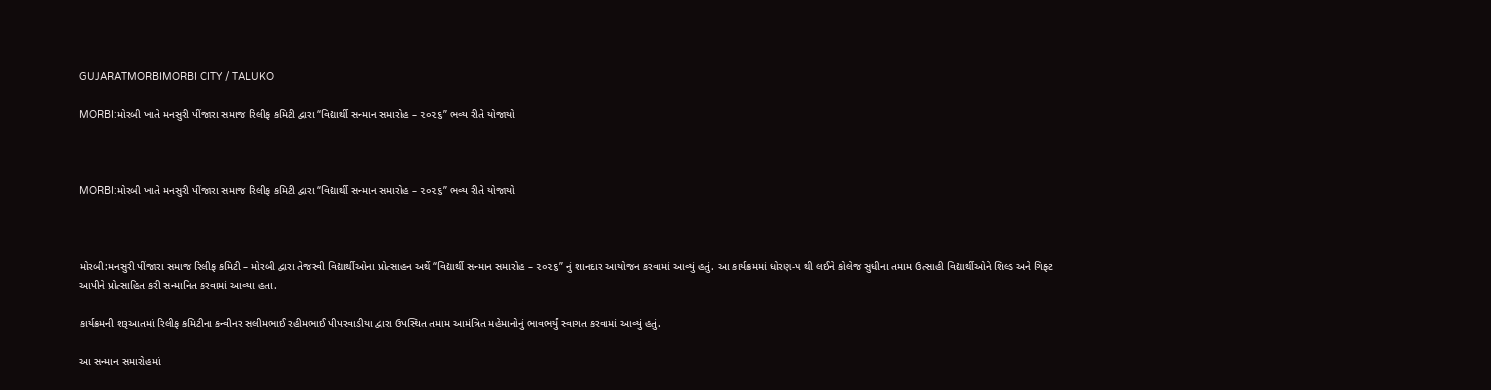GUJARATMORBIMORBI CITY / TALUKO

MORBI:મોરબી ખાતે મનસુરી પીંજારા સમાજ રિલીફ કમિટી દ્વારા “વિદ્યાર્થી સન્માન સમારોહ – ૨૦૨૬” ભવ્ય રીતે યોજાયો



MORBI:મોરબી ખાતે મનસુરી પીંજારા સમાજ રિલીફ કમિટી દ્વારા “વિદ્યાર્થી સન્માન સમારોહ – ૨૦૨૬” ભવ્ય રીતે યોજાયો



મોરબી:મનસુરી પીંજારા સમાજ રિલીફ કમિટી – મોરબી દ્વારા તેજસ્વી વિદ્યાર્થીઓના પ્રોત્સાહન અર્થે “વિદ્યાર્થી સન્માન સમારોહ – ૨૦૨૬” નું શાનદાર આયોજન કરવામાં આવ્યું હતું. આ કાર્યક્રમમાં ધોરણ-૫ થી લઈને કોલેજ સુધીના તમામ ઉત્સાહી વિદ્યાર્થીઓને શિલ્ડ અને ગિફ્ટ આપીને પ્રોત્સાહિત કરી સન્માનિત કરવામાં આવ્યા હતા.

કાર્યક્રમની શરૂઆતમાં રિલીફ કમિટીના કન્વીનર સલીમભાઈ રહીમભાઈ પીપરવાડીયા દ્વારા ઉપસ્થિત તમામ આમંત્રિત મહેમાનોનું ભાવભર્યું સ્વાગત કરવામાં આવ્યું હતું.

આ સન્માન સમારોહમાં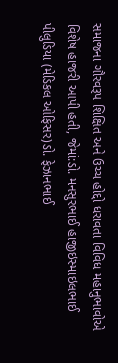સમાજના ગૌરવરૂપ શિક્ષિત અને ઉચ્ચ હોદ્દો ધરાવતા વિવિધ મહાનુભાવોએ વિશેષ હાજરી આપી હતી, જેમાં:ડો. મનસુરભાઈ હાજીઇસ્માઇલભાઈ પીલુડિયા (મેડિકલ ઓફિસર)ડો. ફેઝાનભાઈ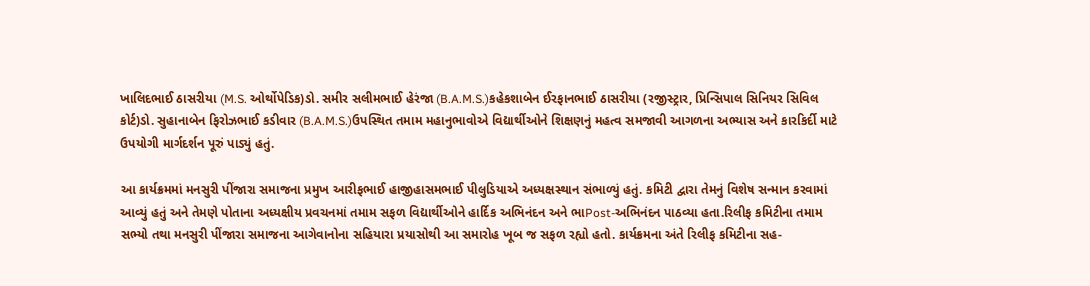ખાલિદભાઈ ઠાસરીયા (M.S. ઓર્થોપેડિક)ડો. સમીર સલીમભાઈ હેરંજા (B.A.M.S.)કહેકશાબેન ઈરફાનભાઈ ઠાસરીયા (રજીસ્ટ્રાર, પ્રિન્સિપાલ સિનિયર સિવિલ કોર્ટ)ડો. સુહાનાબેન ફિરોઝભાઈ કડીવાર (B.A.M.S.)ઉપસ્થિત તમામ મહાનુભાવોએ વિદ્યાર્થીઓને શિક્ષણનું મહત્વ સમજાવી આગળના અભ્યાસ અને કારકિર્દી માટે ઉપયોગી માર્ગદર્શન પૂરું પાડ્યું હતું.

આ કાર્યક્રમમાં મનસુરી પીંજારા સમાજના પ્રમુખ આરીફભાઈ હાજીહાસમભાઈ પીલુડિયાએ અધ્યક્ષસ્થાન સંભાળ્યું હતું. કમિટી દ્વારા તેમનું વિશેષ સન્માન કરવામાં આવ્યું હતું અને તેમણે પોતાના અધ્યક્ષીય પ્રવચનમાં તમામ સફળ વિદ્યાર્થીઓને હાર્દિક અભિનંદન અને ભાPost-અભિનંદન પાઠવ્યા હતા.રિલીફ કમિટીના તમામ સભ્યો તથા મનસુરી પીંજારા સમાજના આગેવાનોના સહિયારા પ્રયાસોથી આ સમારોહ ખૂબ જ સફળ રહ્યો હતો. કાર્યક્રમના અંતે રિલીફ કમિટીના સહ-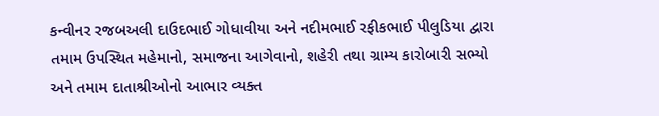કન્વીનર રજબઅલી દાઉદભાઈ ગોધાવીયા અને નદીમભાઈ રફીકભાઈ પીલુડિયા દ્વારા તમામ ઉપસ્થિત મહેમાનો, સમાજના આગેવાનો, શહેરી તથા ગ્રામ્ય કારોબારી સભ્યો અને તમામ દાતાશ્રીઓનો આભાર વ્યક્ત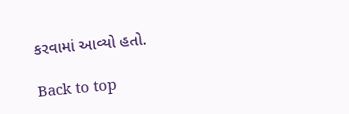કરવામાં આવ્યો હતો.

Back to top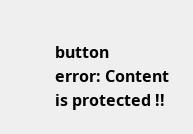button
error: Content is protected !!